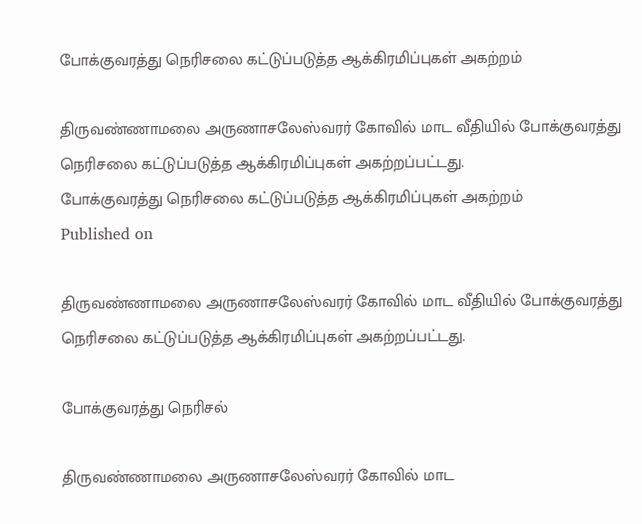போக்குவரத்து நெரிசலை கட்டுப்படுத்த ஆக்கிரமிப்புகள் அகற்றம்

திருவண்ணாமலை அருணாசலேஸ்வரர் கோவில் மாட வீதியில் போக்குவரத்து நெரிசலை கட்டுப்படுத்த ஆக்கிரமிப்புகள் அகற்றப்பட்டது.
போக்குவரத்து நெரிசலை கட்டுப்படுத்த ஆக்கிரமிப்புகள் அகற்றம்
Published on

திருவண்ணாமலை அருணாசலேஸ்வரர் கோவில் மாட வீதியில் போக்குவரத்து நெரிசலை கட்டுப்படுத்த ஆக்கிரமிப்புகள் அகற்றப்பட்டது.

போக்குவரத்து நெரிசல்

திருவண்ணாமலை அருணாசலேஸ்வரர் கோவில் மாட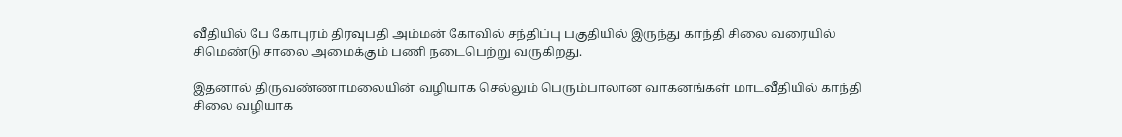வீதியில் பே கோபுரம் திரவுபதி அம்மன் கோவில் சந்திப்பு பகுதியில் இருந்து காந்தி சிலை வரையில் சிமெண்டு சாலை அமைக்கும் பணி நடைபெற்று வருகிறது.

இதனால் திருவண்ணாமலையின் வழியாக செல்லும் பெரும்பாலான வாகனங்கள் மாடவீதியில் காந்தி சிலை வழியாக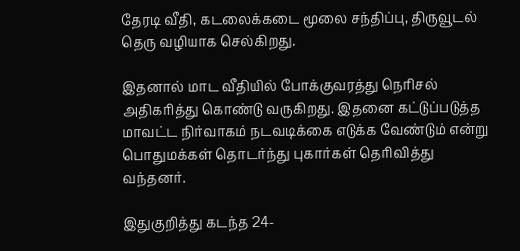தேரடி வீதி, கடலைக்கடை மூலை சந்திப்பு, திருவூடல் தெரு வழியாக செல்கிறது.

இதனால் மாட வீதியில் போக்குவரத்து நெரிசல் அதிகரித்து கொண்டு வருகிறது. இதனை கட்டுப்படுத்த மாவட்ட நிர்வாகம் நடவடிக்கை எடுக்க வேண்டும் என்று பொதுமக்கள் தொடர்ந்து புகார்கள் தெரிவித்து வந்தனர்.

இதுகுறித்து கடந்த 24-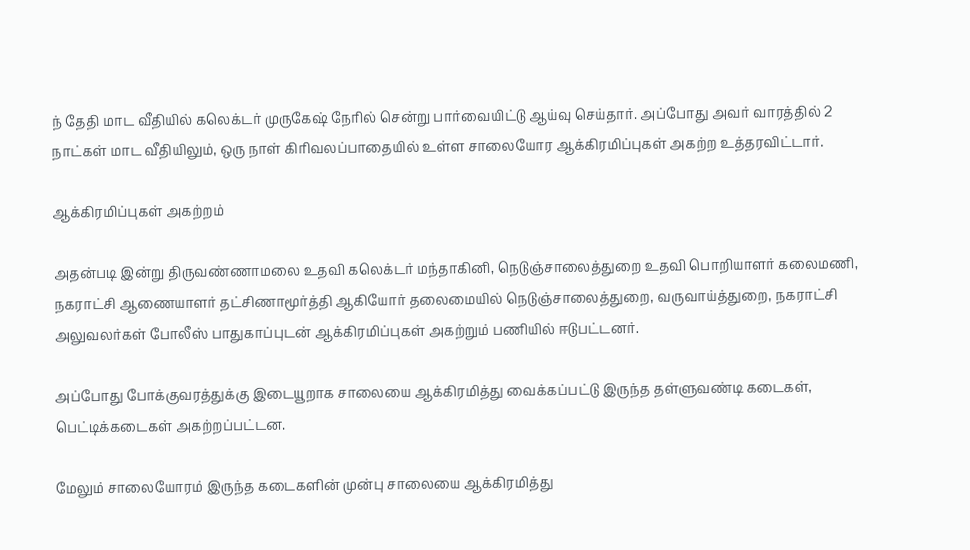ந் தேதி மாட வீதியில் கலெக்டர் முருகேஷ் நேரில் சென்று பார்வையிட்டு ஆய்வு செய்தார். அப்போது அவர் வாரத்தில் 2 நாட்கள் மாட வீதியிலும், ஒரு நாள் கிரிவலப்பாதையில் உள்ள சாலையோர ஆக்கிரமிப்புகள் அகற்ற உத்தரவிட்டார்.

ஆக்கிரமிப்புகள் அகற்றம்

அதன்படி இன்று திருவண்ணாமலை உதவி கலெக்டர் மந்தாகினி, நெடுஞ்சாலைத்துறை உதவி பொறியாளர் கலைமணி, நகராட்சி ஆணையாளர் தட்சிணாமூர்த்தி ஆகியோர் தலைமையில் நெடுஞ்சாலைத்துறை, வருவாய்த்துறை, நகராட்சி அலுவலர்கள் போலீஸ் பாதுகாப்புடன் ஆக்கிரமிப்புகள் அகற்றும் பணியில் ஈடுபட்டனர்.

அப்போது போக்குவரத்துக்கு இடையூறாக சாலையை ஆக்கிரமித்து வைக்கப்பட்டு இருந்த தள்ளுவண்டி கடைகள், பெட்டிக்கடைகள் அகற்றப்பட்டன.

மேலும் சாலையோரம் இருந்த கடைகளின் முன்பு சாலையை ஆக்கிரமித்து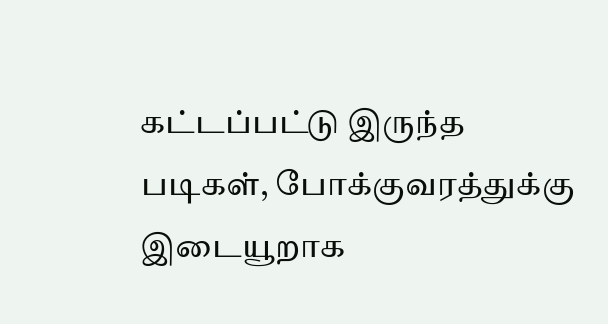கட்டப்பட்டு இருந்த படிகள், போக்குவரத்துக்கு இடையூறாக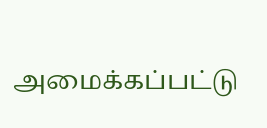அமைக்கப்பட்டு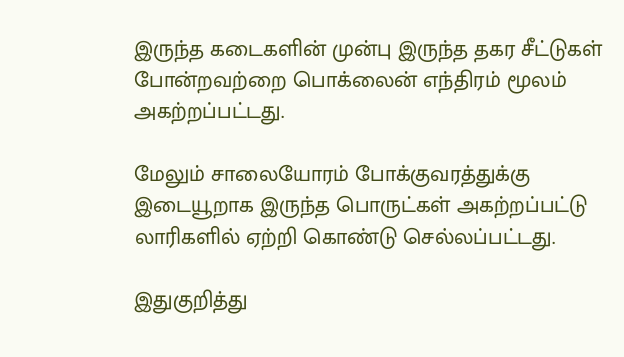இருந்த கடைகளின் முன்பு இருந்த தகர சீட்டுகள் போன்றவற்றை பொக்லைன் எந்திரம் மூலம் அகற்றப்பட்டது.

மேலும் சாலையோரம் போக்குவரத்துக்கு இடையூறாக இருந்த பொருட்கள் அகற்றப்பட்டு லாரிகளில் ஏற்றி கொண்டு செல்லப்பட்டது.

இதுகுறித்து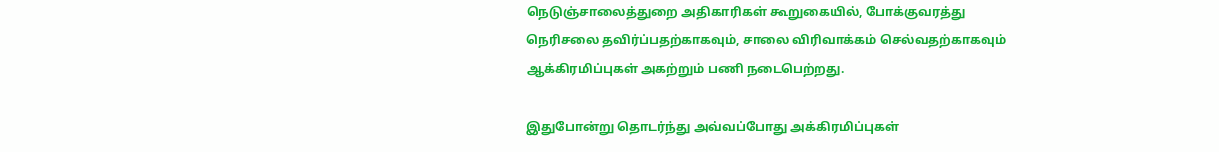நெடுஞ்சாலைத்துறை அதிகாரிகள் கூறுகையில், போக்குவரத்து நெரிசலை தவிர்ப்பதற்காகவும், சாலை விரிவாக்கம் செல்வதற்காகவும் ஆக்கிரமிப்புகள் அகற்றும் பணி நடைபெற்றது.

இதுபோன்று தொடர்ந்து அவ்வப்போது அக்கிரமிப்புகள்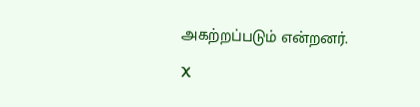அகற்றப்படும் என்றனர்.

X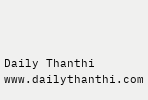Daily Thanthi
www.dailythanthi.com